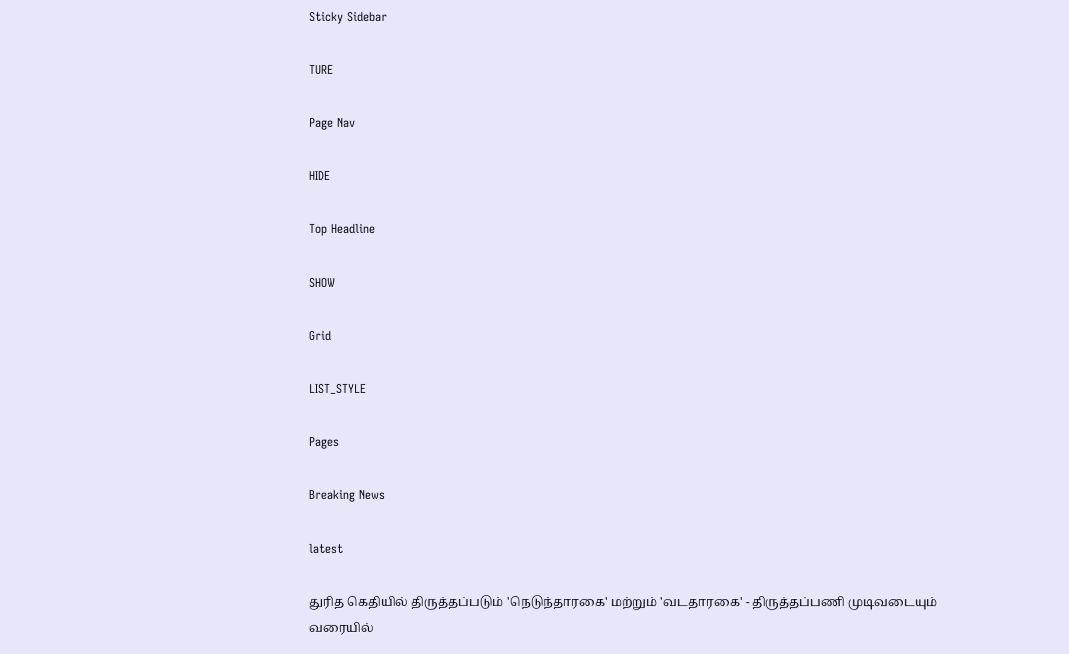Sticky Sidebar

TURE

Page Nav

HIDE

Top Headline

SHOW

Grid

LIST_STYLE

Pages

Breaking News

latest

துரித கெதியில் திருத்தப்படும் 'நெடுந்தாரகை' மற்றும் 'வடதாரகை' - திருத்தப்பணி முடிவடையும் வரையில்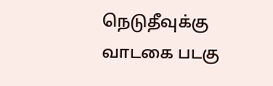நெடுதீவுக்கு வாடகை படகு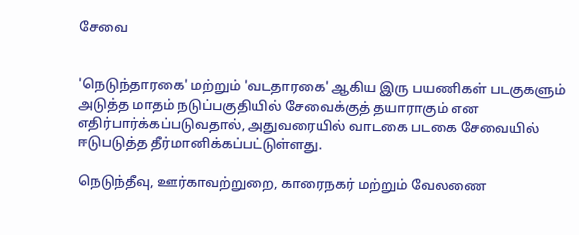சேவை


'நெடுந்தாரகை' மற்றும் 'வடதாரகை' ஆகிய இரு பயணிகள் படகுகளும் அடுத்த மாதம் நடுப்பகுதியில் சேவைக்குத் தயாராகும் என எதிர்பார்க்கப்படுவதால், அதுவரையில் வாடகை படகை சேவையில் ஈடுபடுத்த தீர்மானிக்கப்பட்டுள்ளது.

நெடுந்தீவு, ஊர்காவற்றுறை, காரைநகர் மற்றும் வேலணை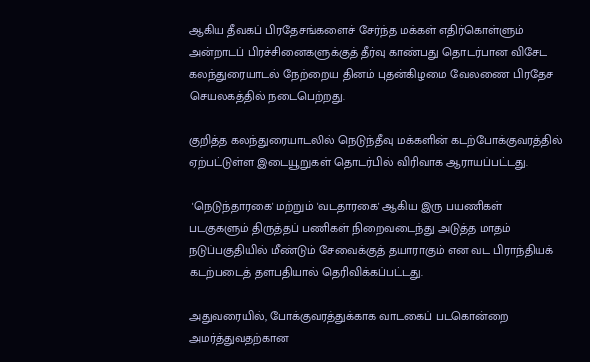ஆகிய தீவகப் பிரதேசங்களைச் சேர்ந்த மக்கள் எதிர்கொள்ளும் அன்றாடப் பிரச்சினைகளுக்குத் தீர்வு காண்பது தொடர்பான விசேட கலந்துரையாடல் நேற்றைய தினம் புதன்கிழமை வேலணை பிரதேச செயலகத்தில் நடைபெற்றது.

குறித்த கலந்துரையாடலில் நெடுந்தீவு மக்களின் கடற்போக்குவரத்தில் ஏற்பட்டுள்ள இடையூறுகள் தொடர்பில் விரிவாக ஆராயப்பட்டது.

 'நெடுந்தாரகை' மற்றும் 'வடதாரகை' ஆகிய இரு பயணிகள் படகுகளும் திருத்தப் பணிகள் நிறைவடைந்து அடுத்த மாதம் நடுப்பகுதியில் மீண்டும் சேவைக்குத் தயாராகும் என வட பிராந்தியக் கடற்படைத் தளபதியால் தெரிவிக்கப்பட்டது.

அதுவரையில், போக்குவரத்துக்காக வாடகைப் படகொன்றை அமர்த்துவதற்கான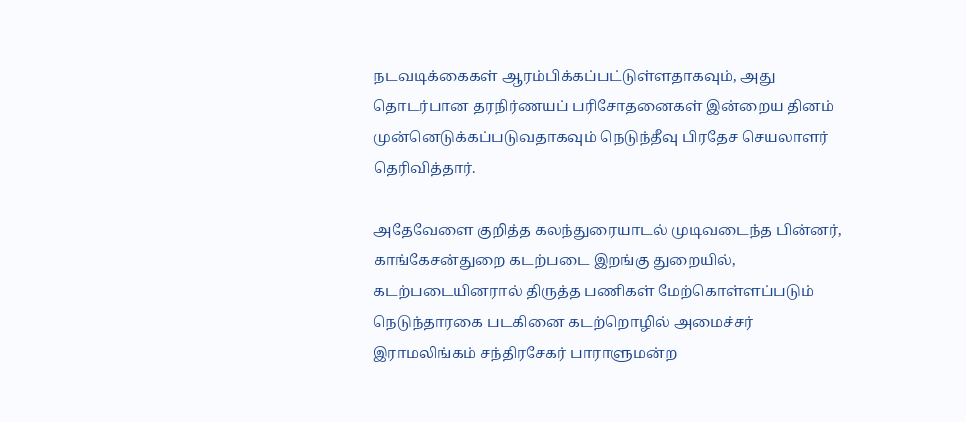நடவடிக்கைகள் ஆரம்பிக்கப்பட்டுள்ளதாகவும், அது தொடர்பான தரநிர்ணயப் பரிசோதனைகள் இன்றைய தினம் முன்னெடுக்கப்படுவதாகவும் நெடுந்தீவு பிரதேச செயலாளர் தெரிவித்தார்.

அதேவேளை குறித்த கலந்துரையாடல் முடிவடைந்த பின்னர், காங்கேசன்துறை கடற்படை இறங்கு துறையில், கடற்படையினரால் திருத்த பணிகள் மேற்கொள்ளப்படும் நெடுந்தாரகை படகினை கடற்றொழில் அமைச்சர் இராமலிங்கம் சந்திரசேகர் பாராளுமன்ற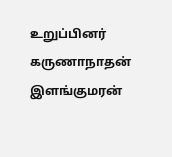உறுப்பினர் கருணாநாதன் இளங்குமரன்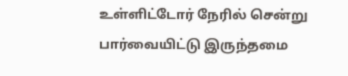உள்ளிட்டோர் நேரில் சென்று பார்வையிட்டு இருந்தமை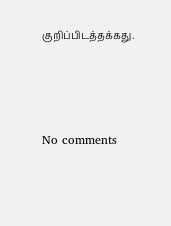குறிப்பிடத்தக்கது.






No comments